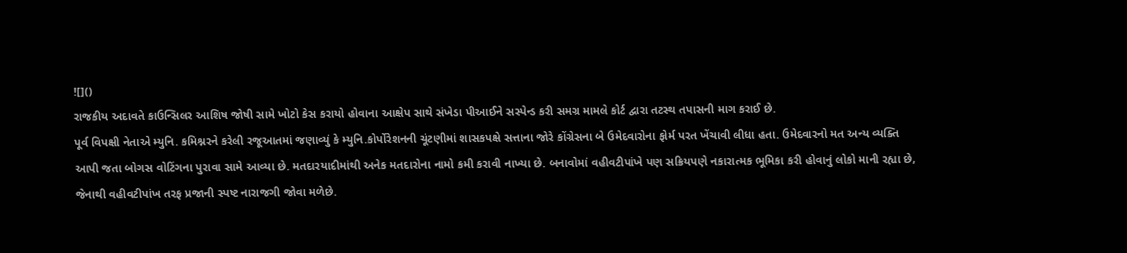![]()
રાજકીય અદાવતે કાઉન્સિલર આશિષ જોષી સામે ખોટો કેસ કરાયો હોવાના આક્ષેપ સાથે સંખેડા પીઆઈને સસ્પેન્ડ કરી સમગ્ર મામલે કોર્ટ દ્વારા તટસ્થ તપાસની માગ કરાઈ છે.
પૂર્વ વિપક્ષી નેતાએ મ્યુનિ. કમિશ્નરને કરેલી રજૂઆતમાં જણાવ્યું કે મ્યુનિ.કોર્પોરેશનની ચૂંટણીમાં શાસકપક્ષે સત્તાના જોરે કોંગ્રેસના બે ઉમેદવારોના ફોર્મ પરત ખેંચાવી લીધા હતા. ઉમેદવારનો મત અન્ય વ્યક્તિ આપી જતા બોગસ વોટિંગના પુરાવા સામે આવ્યા છે. મતદારયાદીમાંથી અનેક મતદારોના નામો કમી કરાવી નાખ્યા છે. બનાવોમાં વહીવટીપાંખે પણ સક્રિયપણે નકારાત્મક ભૂમિકા કરી હોવાનું લોકો માની રહ્યા છે, જેનાથી વહીવટીપાંખ તરફ પ્રજાની સ્પષ્ટ નારાજગી જોવા મળેછે.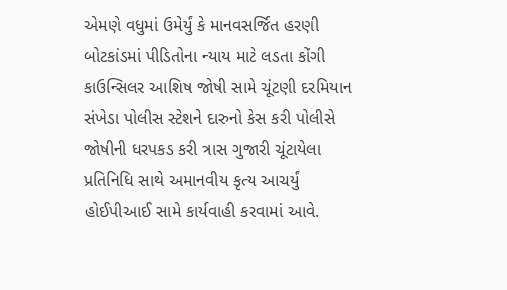એમણે વધુમાં ઉમેર્યું કે માનવસર્જિત હરણી બોટકાંડમાં પીડિતોના ન્યાય માટે લડતા કોંગી કાઉન્સિલર આશિષ જોષી સામે ચૂંટણી દરમિયાન સંખેડા પોલીસ સ્ટેશને દારુનો કેસ કરી પોલીસે જોષીની ધરપકડ કરી ત્રાસ ગુજારી ચૂંટાયેલા પ્રતિનિધિ સાથે અમાનવીય કૃત્ય આચર્યું હોઈપીઆઈ સામે કાર્યવાહી કરવામાં આવે.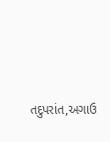તદુપરાંત,અગાઉ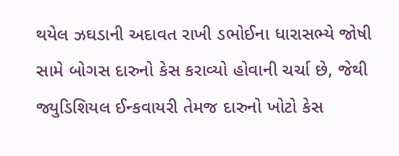થયેલ ઝઘડાની અદાવત રાખી ડભોઈના ધારાસભ્યે જોષી સામે બોગસ દારુનો કેસ કરાવ્યો હોવાની ચર્ચા છે, જેથી જ્યુડિશિયલ ઈન્કવાયરી તેમજ દારુનો ખોટો કેસ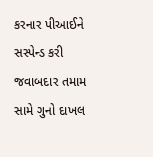કરનાર પીઆઈને સસ્પેન્ડ કરી જવાબદાર તમામ સામે ગુનો દાખલ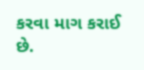કરવા માગ કરાઈ છે.